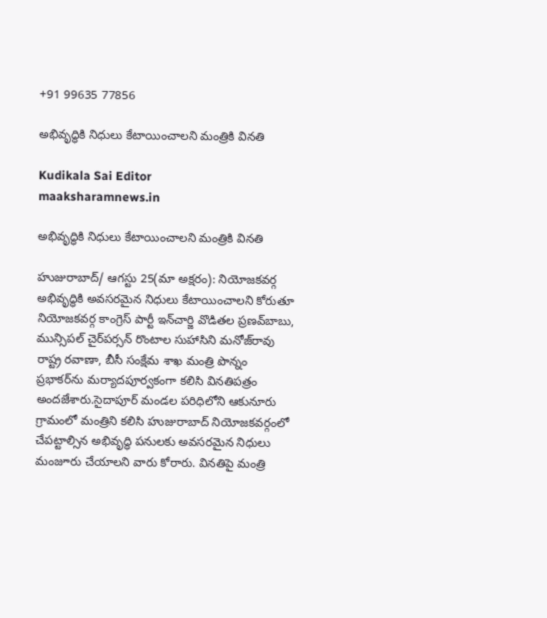+91 99635 77856

అభివృద్ధికి నిధులు కేటాయించాలని మంత్రికి వినతి

Kudikala Sai Editor
maaksharamnews.in

అభివృద్ధికి నిధులు కేటాయించాలని మంత్రికి వినతి

హుజురాబాద్/ ఆగస్టు 25(మా అక్షరం): నియోజకవర్గ అభివృద్ధికి అవసరమైన నిధులు కేటాయించాలని కోరుతూ నియోజకవర్గ కాంగ్రెస్ పార్టీ ఇన్‌చార్జి వొడితల ప్రణవ్‌బాబు, మున్సిపల్ చైర్‌పర్సన్ రొంటాల సుహాసిని మనోజ్‌రావు రాష్ట్ర రవాణా, బీసీ సంక్షేమ శాఖ మంత్రి పొన్నం ప్రభాకర్‌ను మర్యాదపూర్వకంగా కలిసి వినతిపత్రం అందజేశారు.సైదాపూర్ మండల పరిధిలోని ఆకునూరు గ్రామంలో మంత్రిని కలిసి హుజురాబాద్ నియోజకవర్గంలో చేపట్టాల్సిన అభివృద్ధి పనులకు అవసరమైన నిధులు మంజూరు చేయాలని వారు కోరారు. వినతిపై మంత్రి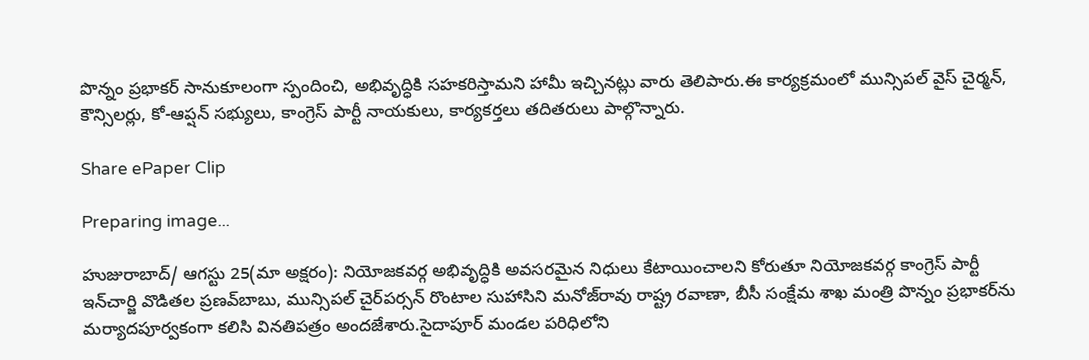పొన్నం ప్రభాకర్ సానుకూలంగా స్పందించి, అభివృద్ధికి సహకరిస్తామని హామీ ఇచ్చినట్లు వారు తెలిపారు.ఈ కార్యక్రమంలో మున్సిపల్ వైస్ చైర్మన్, కౌన్సిలర్లు, కో-ఆప్షన్ సభ్యులు, కాంగ్రెస్ పార్టీ నాయకులు, కార్యకర్తలు తదితరులు పాల్గొన్నారు.

Share ePaper Clip

Preparing image...

హుజురాబాద్/ ఆగస్టు 25(మా అక్షరం): నియోజకవర్గ అభివృద్ధికి అవసరమైన నిధులు కేటాయించాలని కోరుతూ నియోజకవర్గ కాంగ్రెస్ పార్టీ ఇన్‌చార్జి వొడితల ప్రణవ్‌బాబు, మున్సిపల్ చైర్‌పర్సన్ రొంటాల సుహాసిని మనోజ్‌రావు రాష్ట్ర రవాణా, బీసీ సంక్షేమ శాఖ మంత్రి పొన్నం ప్రభాకర్‌ను మర్యాదపూర్వకంగా కలిసి వినతిపత్రం అందజేశారు.సైదాపూర్ మండల పరిధిలోని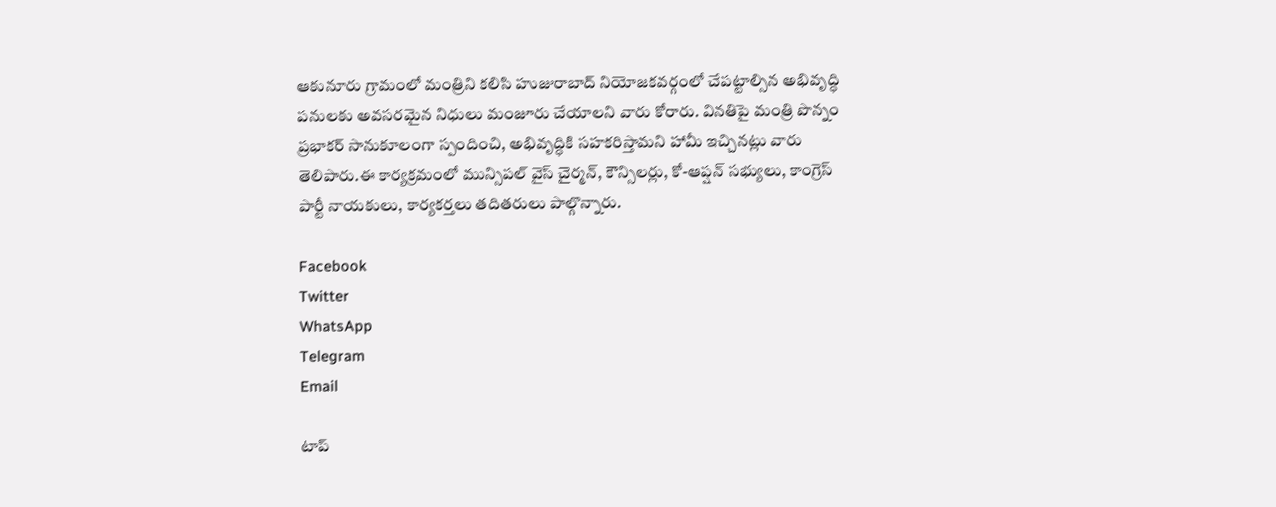ఆకునూరు గ్రామంలో మంత్రిని కలిసి హుజురాబాద్ నియోజకవర్గంలో చేపట్టాల్సిన అభివృద్ధి పనులకు అవసరమైన నిధులు మంజూరు చేయాలని వారు కోరారు. వినతిపై మంత్రి పొన్నం ప్రభాకర్ సానుకూలంగా స్పందించి, అభివృద్ధికి సహకరిస్తామని హామీ ఇచ్చినట్లు వారు తెలిపారు.ఈ కార్యక్రమంలో మున్సిపల్ వైస్ చైర్మన్, కౌన్సిలర్లు, కో-ఆప్షన్ సభ్యులు, కాంగ్రెస్ పార్టీ నాయకులు, కార్యకర్తలు తదితరులు పాల్గొన్నారు.

Facebook
Twitter
WhatsApp
Telegram
Email

టాప్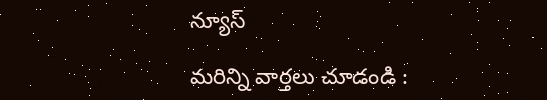న్యూస్

మరిన్ని వార్తలు చూడండి :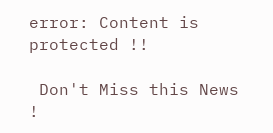error: Content is protected !!

 Don't Miss this News !